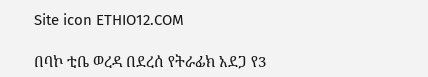Site icon ETHIO12.COM

በባኮ ቲቤ ወረዳ በደረሰ የትራፊክ አደጋ የ3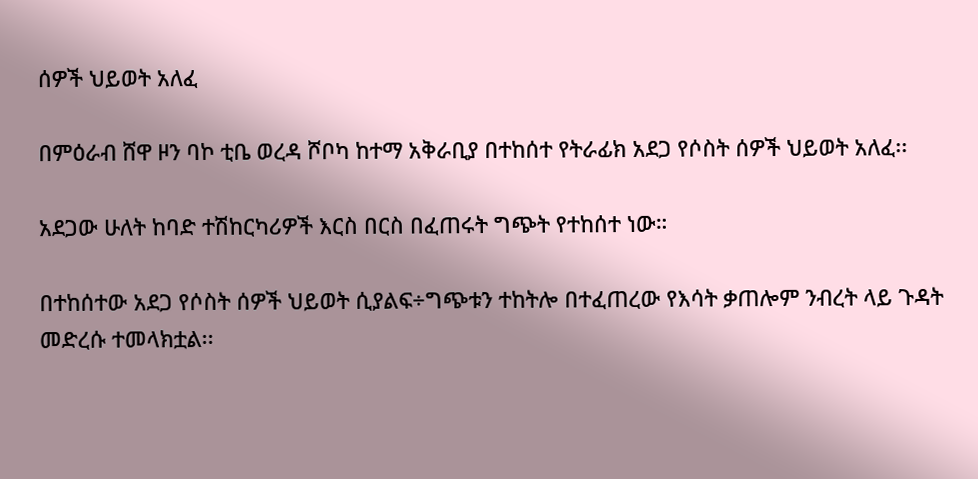ሰዎች ህይወት አለፈ

በምዕራብ ሸዋ ዞን ባኮ ቲቤ ወረዳ ሾቦካ ከተማ አቅራቢያ በተከሰተ የትራፊክ አደጋ የሶስት ሰዎች ህይወት አለፈ፡፡

አደጋው ሁለት ከባድ ተሽከርካሪዎች እርስ በርስ በፈጠሩት ግጭት የተከሰተ ነው።

በተከሰተው አደጋ የሶስት ሰዎች ህይወት ሲያልፍ÷ግጭቱን ተከትሎ በተፈጠረው የእሳት ቃጠሎም ንብረት ላይ ጉዳት መድረሱ ተመላክቷል፡፡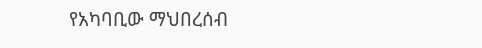የአካባቢው ማህበረሰብ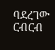ባደረገው ርብርብ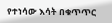የተነሳው እሳት በቁጥጥር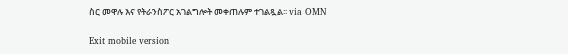ስር መዋሉ እና የትራንስፖር አገልግሎት መቀጠሉም ተገልጿል፡፡ via OMN

Exit mobile version